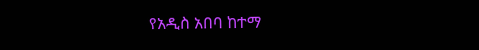የአዲስ አበባ ከተማ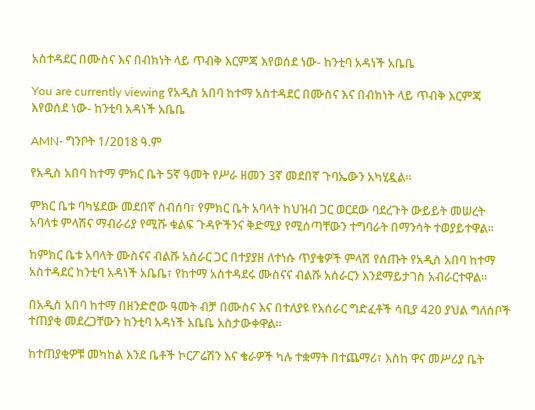አስተዳደር በሙስና እና በብክነት ላይ ጥብቅ እርምጃ እየወሰደ ነው- ከንቲባ አዳነች አቤቤ

You are currently viewing የአዲስ አበባ ከተማ አስተዳደር በሙስና እና በብክነት ላይ ጥብቅ እርምጃ እየወሰደ ነው- ከንቲባ አዳነች አቤቤ

AMN- ግንቦት 1/2018 ዓ.ም

የአዲስ አበባ ከተማ ምክር ቤት 5ኛ ዓመት የሥራ ዘመን 3ኛ መደበኛ ጉባኤውን አካሂዷል።

ምክር ቤቱ ባካሄደው መደበኛ ስብሰባ፣ የምክር ቤት አባላት ከህዝብ ጋር ወርደው ባደረጉት ውይይት መሠረት አባላቱ ምላሽና ማብራሪያ የሚሹ ቁልፍ ጉዳዮችንና ቅድሚያ የሚሰጣቸውን ተግባራት በማንሳት ተወያይተዋል።

ከምክር ቤቱ አባላት ሙስናና ብልሹ አሰራር ጋር በተያያዘ ለተነሱ ጥያቄዎች ምላሽ የሰጡት የአዲስ አበባ ከተማ አስተዳደር ከንቲባ አዳነች አቤቤ፣ የከተማ አስተዳደሩ ሙስናና ብልሹ አሰራርን እንደማይታገስ አብራርተዋል።

በአዲስ አበባ ከተማ በዘንድሮው ዓመት ብቻ በሙስና እና በተለያዩ የአሰራር ግድፈቶች ሳቢያ 420 ያህል ግለሰቦች ተጠያቂ መደረጋቸውን ከንቲባ አዳነች አቤቤ አስታውቀዋል።

ከተጠያቂዎቹ መካከል እንደ ቤቶች ኮርፖሬሽን እና ቄራዎች ካሉ ተቋማት በተጨማሪ፣ እስከ ዋና መሥሪያ ቤት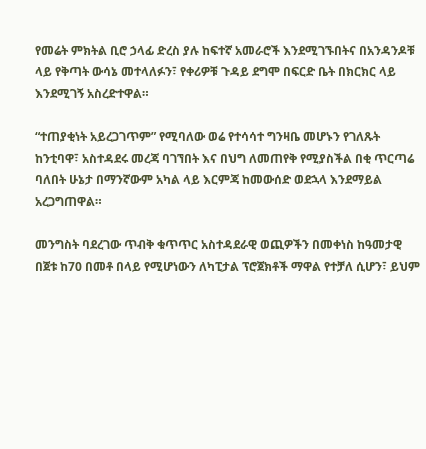የመሬት ምክትል ቢሮ ኃላፊ ድረስ ያሉ ከፍተኛ አመራሮች እንደሚገኙበትና በአንዳንዶቹ ላይ የቅጣት ውሳኔ መተላለፉን፣ የቀሪዎቹ ጉዳይ ደግሞ በፍርድ ቤት በክርክር ላይ እንደሚገኝ አስረድተዋል።

“ተጠያቂነት አይረጋገጥም” የሚባለው ወሬ የተሳሳተ ግንዛቤ መሆኑን የገለጹት ከንቲባዋ፣ አስተዳደሩ መረጃ ባገኘበት እና በህግ ለመጠየቅ የሚያስችል በቂ ጥርጣሬ ባለበት ሁኔታ በማንኛውም አካል ላይ እርምጃ ከመውሰድ ወደኋላ እንደማይል አረጋግጠዋል።

መንግስት ባደረገው ጥብቅ ቁጥጥር አስተዳደራዊ ወጪዎችን በመቀነስ ከዓመታዊ በጀቱ ከ70 በመቶ በላይ የሚሆነውን ለካፒታል ፕሮጀክቶች ማዋል የተቻለ ሲሆን፣ ይህም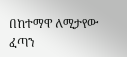በከተማዋ ለሚታየው ፈጣን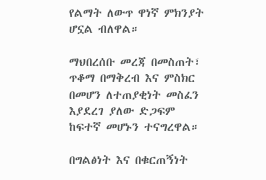የልማት ለውጥ ዋነኛ ምክንያት ሆኗል ብለዋል።

ማህበረሰቡ መረጃ በመስጠት፣ ጥቆማ በማቅረብ እና ምስክር በመሆን ለተጠያቂነት መስፈን እያደረገ ያለው ድጋፍም ከፍተኛ መሆኑን ተናግረዋል።

በግልፅነት እና በቁርጠኝነት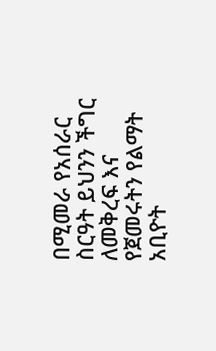በሚመራ የአሰራር ስርዓት ይህንን ችግር ለመቅረፍ እና የጀመሩትን የልማት አቢዮት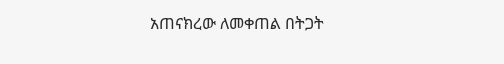አጠናክረው ለመቀጠል በትጋት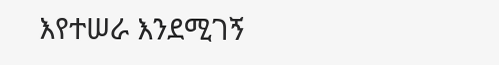እየተሠራ እንደሚገኝ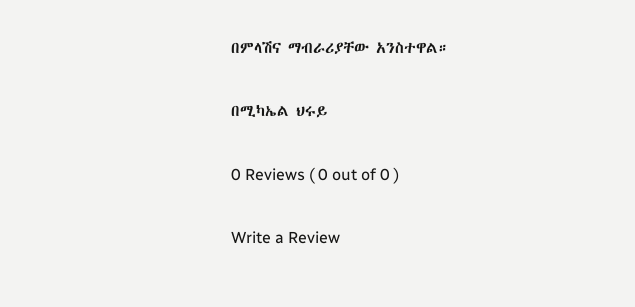በምላሽና ማብራሪያቸው አንስተዋል።

በሚካኤል ህሩይ

0 Reviews ( 0 out of 0 )

Write a Review